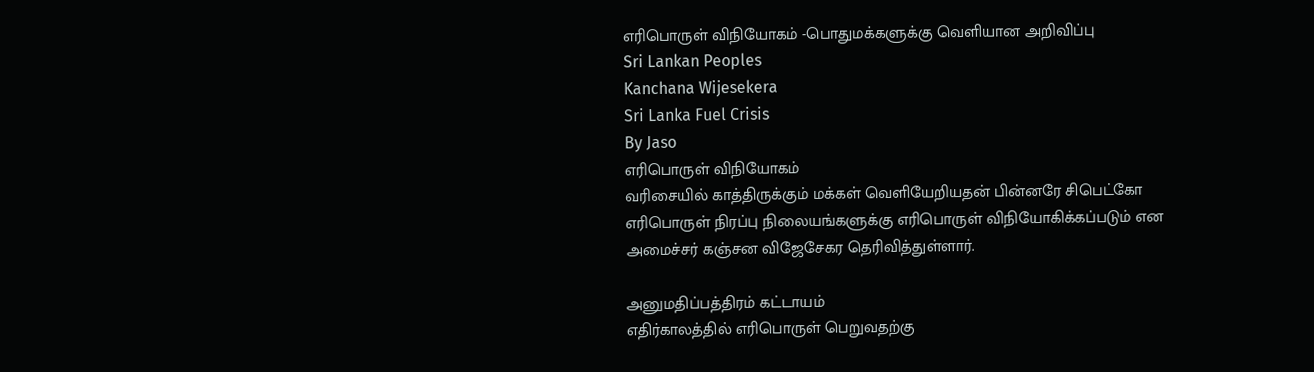எரிபொருள் விநியோகம் -பொதுமக்களுக்கு வெளியான அறிவிப்பு
Sri Lankan Peoples
Kanchana Wijesekera
Sri Lanka Fuel Crisis
By Jaso
எரிபொருள் விநியோகம்
வரிசையில் காத்திருக்கும் மக்கள் வெளியேறியதன் பின்னரே சிபெட்கோ எரிபொருள் நிரப்பு நிலையங்களுக்கு எரிபொருள் விநியோகிக்கப்படும் என அமைச்சர் கஞ்சன விஜேசேகர தெரிவித்துள்ளார்.

அனுமதிப்பத்திரம் கட்டாயம்
எதிர்காலத்தில் எரிபொருள் பெறுவதற்கு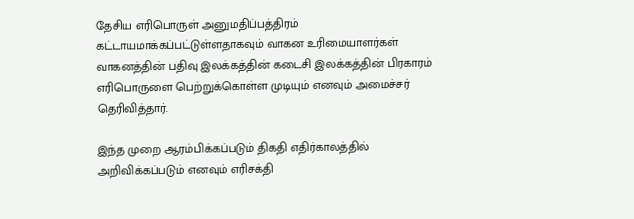தேசிய எரிபொருள் அனுமதிப்பத்திரம் கட்டாயமாக்கப்பட்டுள்ளதாகவும் வாகன உரிமையாளர்கள் வாகனத்தின் பதிவு இலக்கத்தின் கடைசி இலக்கத்தின் பிரகாரம் எரிபொருளை பெற்றுக்கொள்ள முடியும் எனவும் அமைச்சர் தெரிவித்தார்.

இந்த முறை ஆரம்பிக்கப்படும் திகதி எதிர்காலத்தில் அறிவிக்கப்படும் எனவும் எரிசக்தி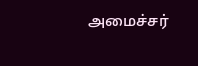அமைச்சர்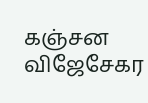கஞ்சன விஜேசேகர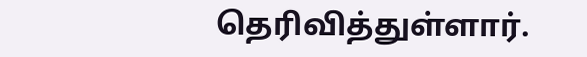தெரிவித்துள்ளார்.